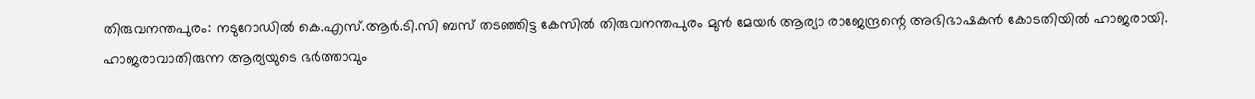തിരുവനന്തപുരം: നടുറോഡിൽ കെ.എസ്.ആർ.ടി.സി ബസ് തടഞ്ഞിട്ട കേസിൽ തിരുവനന്തപുരം മുൻ മേയർ ആര്യാ രാജേന്ദ്രന്റെ അഭിഭാഷകൻ കോടതിയിൽ ഹാജരായി. ഹാജരാവാതിരുന്ന ആര്യയുടെ ഭർത്താവും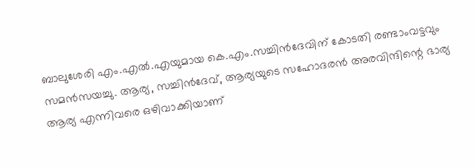ബാലുശേരി എം.എൽ.എയുമായ കെ.എം.സച്ചിൻദേവിന് കോടതി രണ്ടാംവട്ടവും സമൻസയച്ചു. ആര്യ, സച്ചിൻദേവ്, ആര്യയുടെ സഹോദരൻ അരവിന്ദിന്റെ ഭാര്യ ആര്യ എന്നിവരെ ഒഴിവാക്കിയാണ്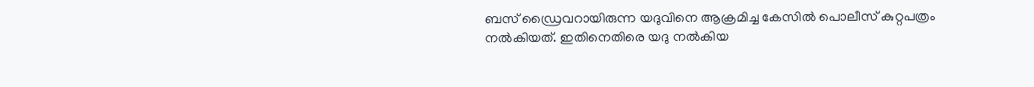ബസ് ഡ്രൈവറായിരുന്ന യദുവിനെ ആക്രമിച്ച കേസിൽ പൊലീസ് കുറ്റപത്രം നൽകിയത്. ഇതിനെതിരെ യദു നൽകിയ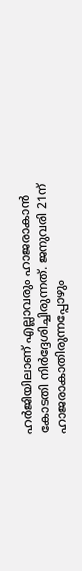ഹർജിയിലാണ് എല്ലാവരും ഹാജരാകാൻ കോടതി നിർദ്ദേശിച്ചിരുന്നത്. ജനുവരി 21ന് ഹാജരാകാതിരുന്നപ്പോഴും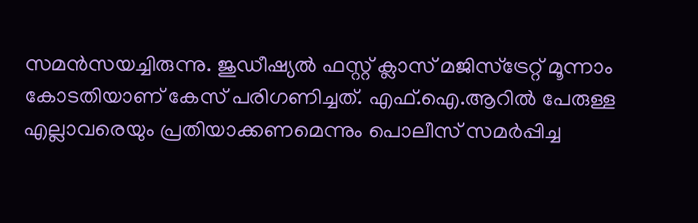സമൻസയച്ചിരുന്നു. ജുഡീഷ്യൽ ഫസ്റ്റ് ക്ലാസ് മജിസ്ട്രേറ്റ് മൂന്നാം കോടതിയാണ് കേസ് പരിഗണിച്ചത്. എഫ്.ഐ.ആറിൽ പേരുള്ള എല്ലാവരെയും പ്രതിയാക്കണമെന്നും പൊലീസ് സമർപ്പിച്ച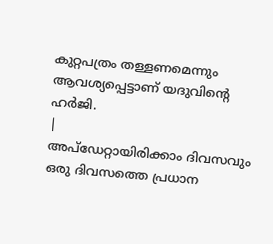കുറ്റപത്രം തള്ളണമെന്നും ആവശ്യപ്പെട്ടാണ് യദുവിന്റെ ഹർജി.
|
അപ്ഡേറ്റായിരിക്കാം ദിവസവും
ഒരു ദിവസത്തെ പ്രധാന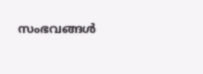സംഭവങ്ങൾ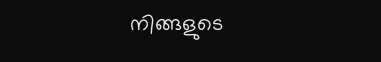നിങ്ങളുടെ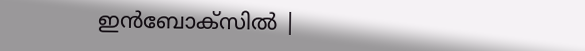ഇൻബോക്സിൽ |